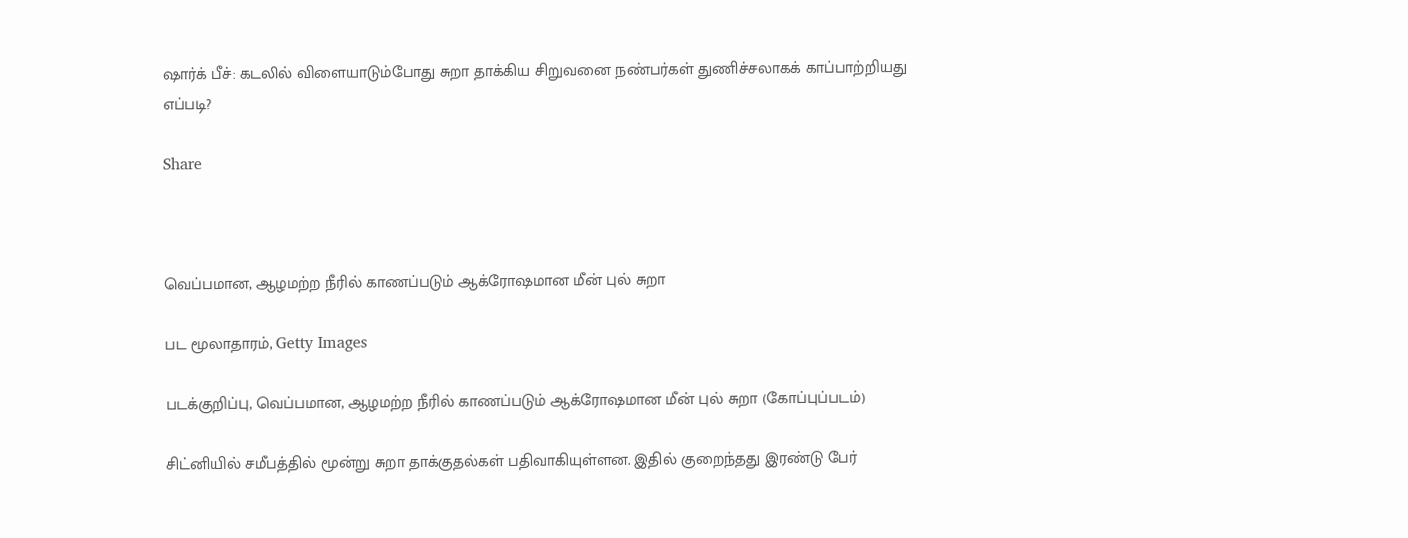ஷார்க் பீச்: கடலில் விளையாடும்போது சுறா தாக்கிய சிறுவனை நண்பர்கள் துணிச்சலாகக் காப்பாற்றியது எப்படி?

Share



வெப்பமான, ஆழமற்ற நீரில் காணப்படும் ஆக்ரோஷமான மீன் புல் சுறா

பட மூலாதாரம், Getty Images

படக்குறிப்பு, வெப்பமான, ஆழமற்ற நீரில் காணப்படும் ஆக்ரோஷமான மீன் புல் சுறா (கோப்புப்படம்)

சிட்னியில் சமீபத்தில் மூன்று சுறா தாக்குதல்கள் பதிவாகியுள்ளன. இதில் குறைந்தது இரண்டு பேர்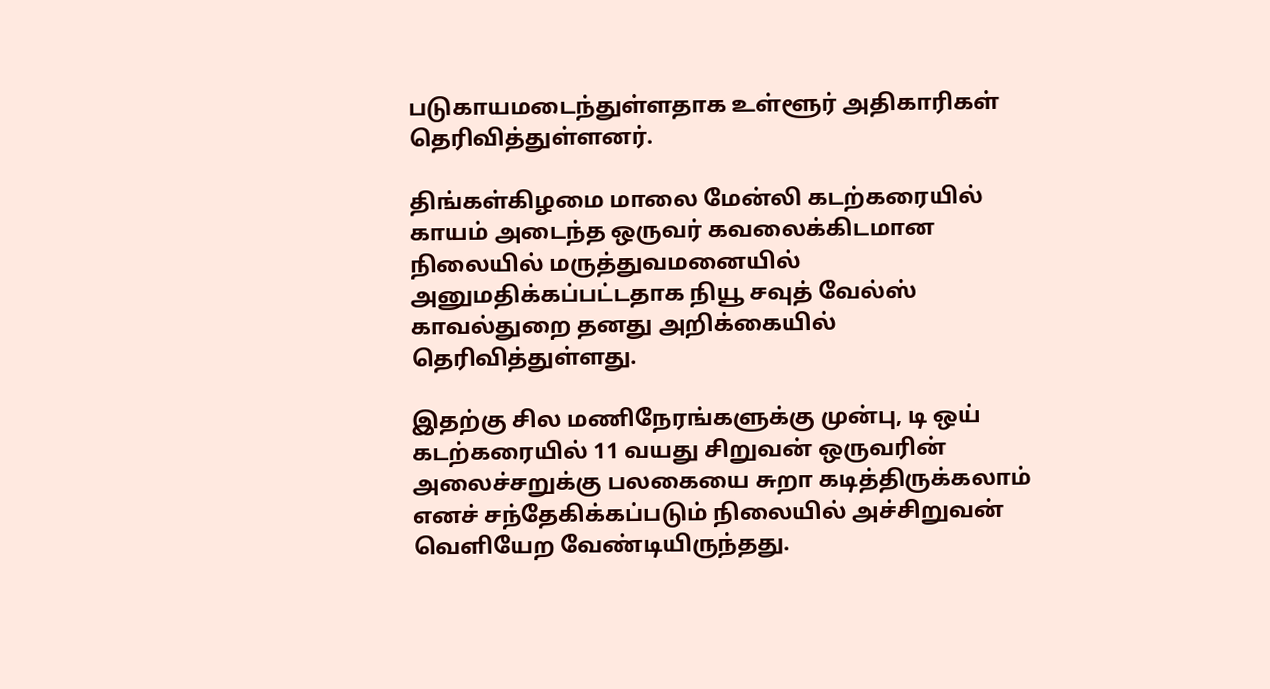படுகாயமடைந்துள்ளதாக உள்ளூர் அதிகாரிகள் தெரிவித்துள்ளனர்.

திங்கள்கிழமை மாலை மேன்லி கடற்கரையில் காயம் அடைந்த ஒருவர் கவலைக்கிடமான நிலையில் மருத்துவமனையில் அனுமதிக்கப்பட்டதாக நியூ சவுத் வேல்ஸ் காவல்துறை தனது அறிக்கையில் தெரிவித்துள்ளது.

இதற்கு சில மணிநேரங்களுக்கு முன்பு, டி ஒய் கடற்கரையில் 11 வயது சிறுவன் ஒருவரின் அலைச்சறுக்கு பலகையை சுறா கடித்திருக்கலாம் எனச் சந்தேகிக்கப்படும் நிலையில் அச்சிறுவன் வெளியேற வேண்டியிருந்தது.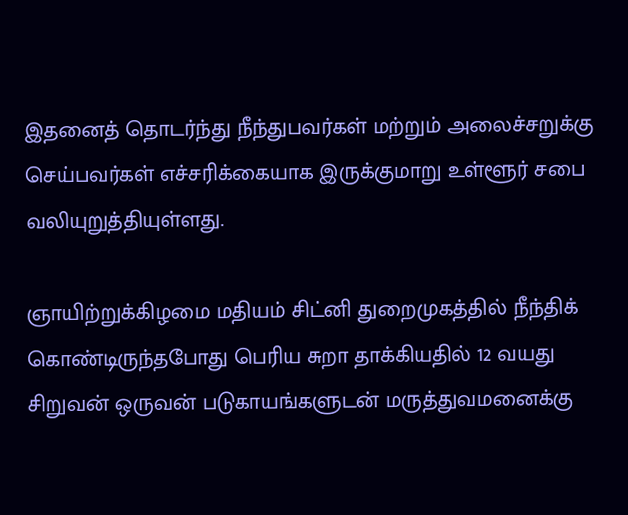இதனைத் தொடர்ந்து நீந்துபவர்கள் மற்றும் அலைச்சறுக்கு செய்பவர்கள் எச்சரிக்கையாக இருக்குமாறு உள்ளூர் சபை வலியுறுத்தியுள்ளது.

ஞாயிற்றுக்கிழமை மதியம் சிட்னி துறைமுகத்தில் நீந்திக் கொண்டிருந்தபோது பெரிய சுறா தாக்கியதில் 12 வயது சிறுவன் ஒருவன் படுகாயங்களுடன் மருத்துவமனைக்கு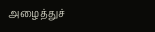அழைத்துச்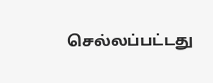செல்லப்பட்டது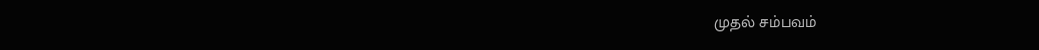முதல் சம்பவம்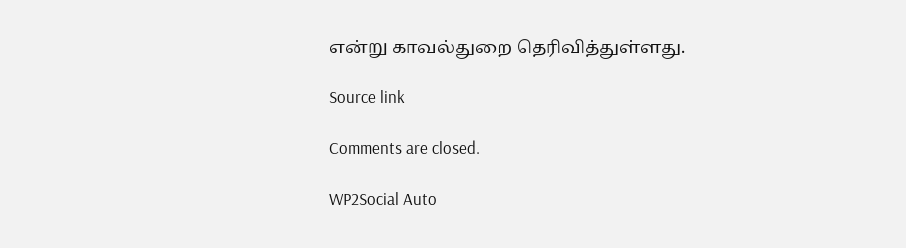என்று காவல்துறை தெரிவித்துள்ளது.

Source link

Comments are closed.

WP2Social Auto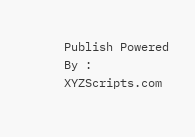Publish Powered By : XYZScripts.com